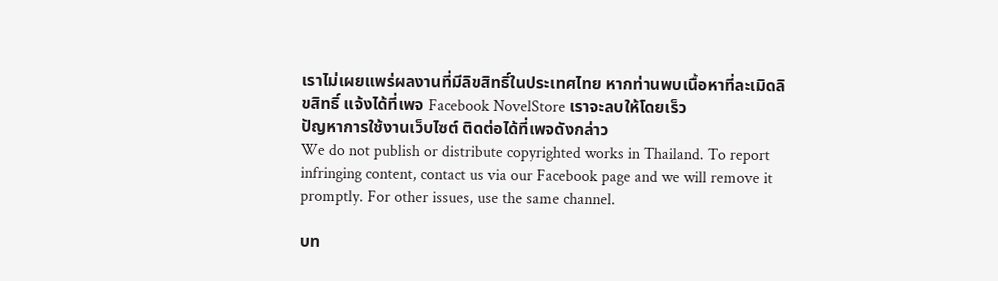เราไม่เผยแพร่ผลงานที่มีลิขสิทธิ์ในประเทศไทย หากท่านพบเนื้อหาที่ละเมิดลิขสิทธิ์ แจ้งได้ที่เพจ Facebook NovelStore เราจะลบให้โดยเร็ว
ปัญหาการใช้งานเว็บไซต์ ติดต่อได้ที่เพจดังกล่าว
We do not publish or distribute copyrighted works in Thailand. To report infringing content, contact us via our Facebook page and we will remove it promptly. For other issues, use the same channel.

บท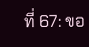ที่ 67: ขอ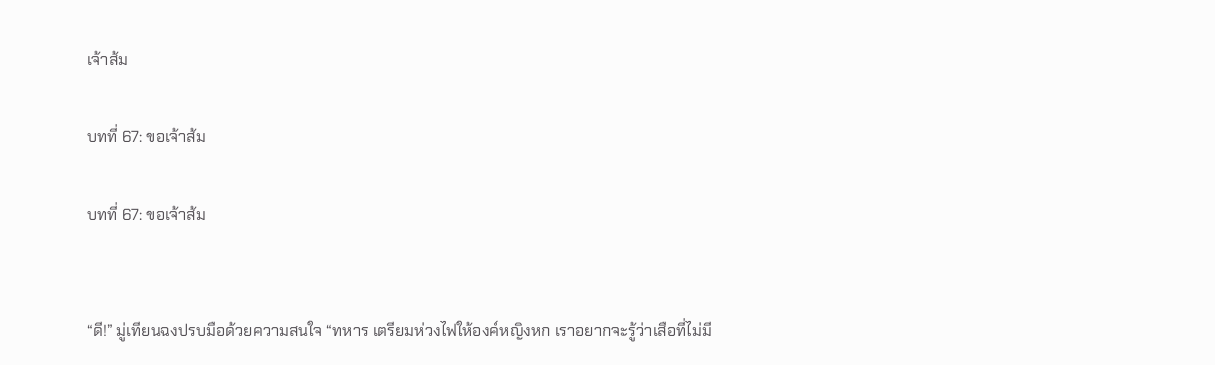เจ้าส้ม

บทที่ 67: ขอเจ้าส้ม

บทที่ 67: ขอเจ้าส้ม


“ดี!” มู่เทียนฉงปรบมือด้วยความสนใจ “ทหาร เตรียมห่วงไฟให้องค์หญิงหก เราอยากจะรู้ว่าเสือที่ไม่มี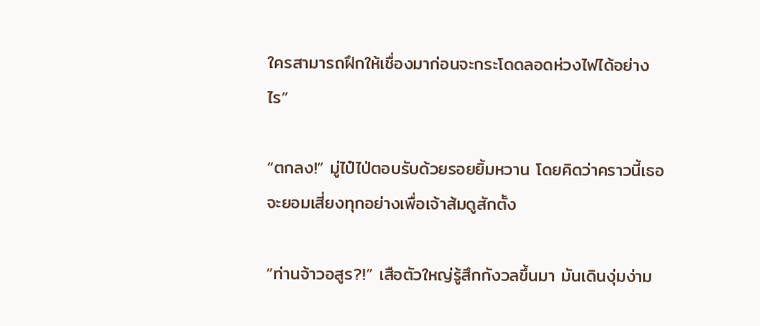ใครสามารถฝึกให้เชื่องมาก่อนจะกระโดดลอดห่วงไฟได้อย่างไร”

“ตกลง!” มู่ไป๋ไป่ตอบรับด้วยรอยยิ้มหวาน โดยคิดว่าคราวนี้เธอจะยอมเสี่ยงทุกอย่างเพื่อเจ้าส้มดูสักตั้ง

“ท่านจ้าวอสูร?!” เสือตัวใหญ่รู้สึกกังวลขึ้นมา มันเดินงุ่มง่าม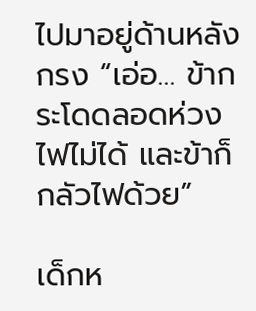ไปมาอยู่ด้านหลังกรง “เอ่อ… ข้ากระโดดลอดห่วงไฟไม่ได้ และข้าก็กลัวไฟด้วย”

เด็กห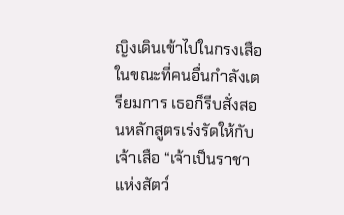ญิงเดินเข้าไปในกรงเสือ ในขณะที่คนอื่นกำลังเตรียมการ เธอก็รีบสั่งสอนหลักสูตรเร่งรัดให้กับเจ้าเสือ “เจ้าเป็นราชาแห่งสัตว์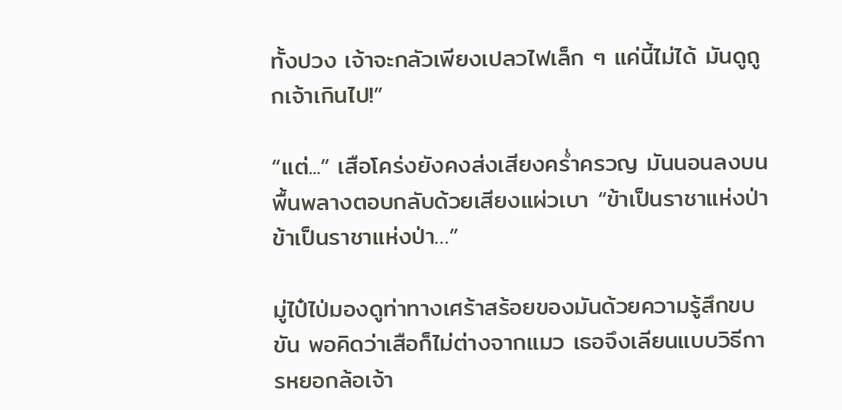ทั้งปวง เจ้าจะกลัวเพียงเปลวไฟเล็ก ๆ แค่นี้ไม่ได้ มันดูถูกเจ้าเกินไป!”

“แต่...” เสือโคร่งยังคงส่งเสียงคร่ำครวญ มันนอนลงบนพื้นพลางตอบกลับด้วยเสียงแผ่วเบา “ข้าเป็นราชาแห่งป่า ข้าเป็นราชาแห่งป่า…”

มู่ไป๋ไป่มองดูท่าทางเศร้าสร้อยของมันด้วยความรู้สึกขบขัน พอคิดว่าเสือก็ไม่ต่างจากแมว เธอจึงเลียนแบบวิธีการหยอกล้อเจ้า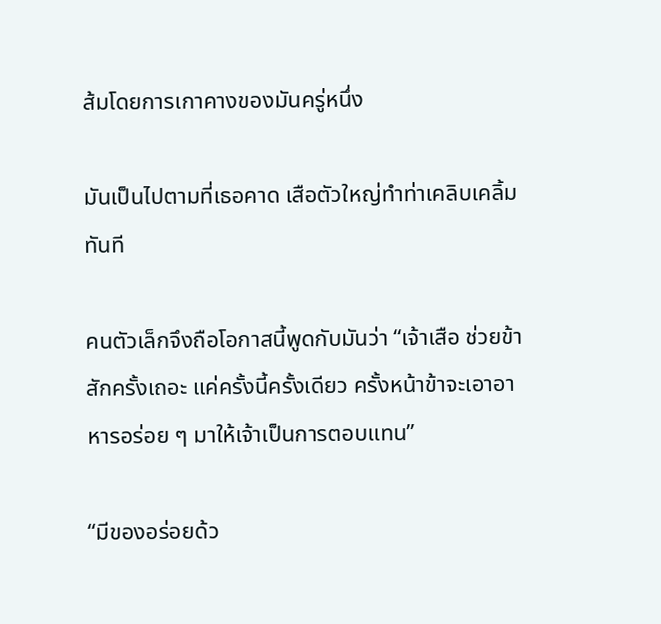ส้มโดยการเกาคางของมันครู่หนึ่ง

มันเป็นไปตามที่เธอคาด เสือตัวใหญ่ทำท่าเคลิบเคลิ้มทันที

คนตัวเล็กจึงถือโอกาสนี้พูดกับมันว่า “เจ้าเสือ ช่วยข้าสักครั้งเถอะ แค่ครั้งนี้ครั้งเดียว ครั้งหน้าข้าจะเอาอาหารอร่อย ๆ มาให้เจ้าเป็นการตอบแทน”

“มีของอร่อยด้ว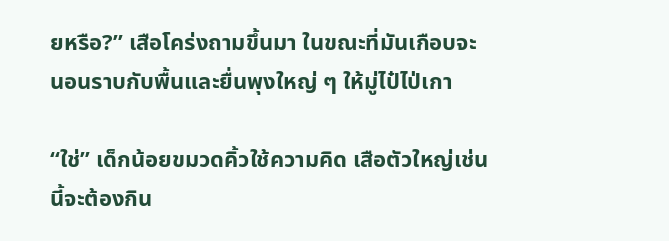ยหรือ?” เสือโคร่งถามขึ้นมา ในขณะที่มันเกือบจะนอนราบกับพื้นและยื่นพุงใหญ่ ๆ ให้มู่ไป๋ไป่เกา

“ใช่” เด็กน้อยขมวดคิ้วใช้ความคิด เสือตัวใหญ่เช่นนี้จะต้องกิน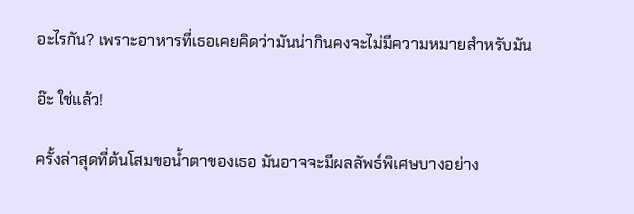อะไรกัน? เพราะอาหารที่เธอเคยคิดว่ามันน่ากินคงจะไม่มีความหมายสำหรับมัน

อ๊ะ ใช่แล้ว!

ครั้งล่าสุดที่ต้นโสมขอน้ำตาของเธอ มันอาจจะมีผลลัพธ์พิเศษบางอย่าง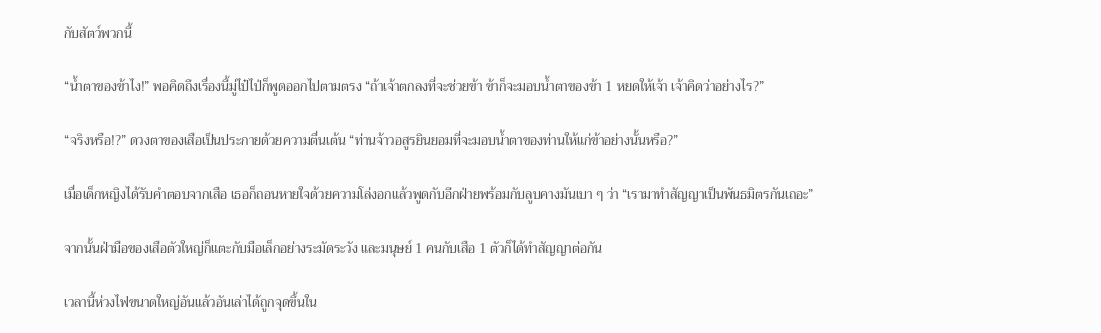กับสัตว์พวกนี้

“น้ำตาของข้าไง!” พอคิดถึงเรื่องนี้มู่ไป๋ไป่ก็พูดออกไปตามตรง “ถ้าเจ้าตกลงที่จะช่วยข้า ข้าก็จะมอบน้ำตาของข้า 1 หยดให้เจ้า เจ้าคิดว่าอย่างไร?”

“จริงหรือ!?” ดวงตาของเสือเป็นประกายด้วยความตื่นเต้น “ท่านจ้าวอสูรยินยอมที่จะมอบน้ำตาของท่านให้แก่ข้าอย่างนั้นหรือ?”

เมื่อเด็กหญิงได้รับคำตอบจากเสือ เธอก็ถอนหายใจด้วยความโล่งอกแล้วพูดกับอีกฝ่ายพร้อมกับลูบคางมันเบา ๆ ว่า “เรามาทำสัญญาเป็นพันธมิตรกันเถอะ”

จากนั้นฝ่ามือของเสือตัวใหญ่ก็แตะกับมือเล็กอย่างระมัดระวัง และมนุษย์ 1 คนกับเสือ 1 ตัวก็ได้ทำสัญญาต่อกัน

เวลานี้ห่วงไฟขนาดใหญ่อันแล้วอันเล่าได้ถูกจุดขึ้นใน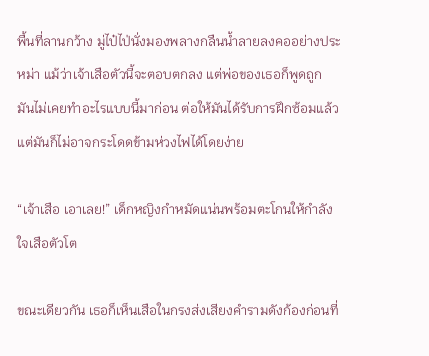พื้นที่ลานกว้าง มู่ไป๋ไป่นั่งมองพลางกลืนน้ำลายลงคออย่างประหม่า แม้ว่าเจ้าเสือตัวนี้จะตอบตกลง แต่พ่อของเธอก็พูดถูก มันไม่เคยทำอะไรแบบนี้มาก่อน ต่อให้มันได้รับการฝึกซ้อมแล้ว แต่มันก็ไม่อาจกระโดดข้ามห่วงไฟได้โดยง่าย

“เจ้าเสือ เอาเลย!” เด็กหญิงกำหมัดแน่นพร้อมตะโกนให้กำลังใจเสือตัวโต

ขณะเดียวกัน เธอก็เห็นเสือในกรงส่งเสียงคำรามดังก้องก่อนที่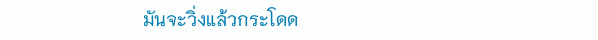มันจะวิ่งแล้วกระโดด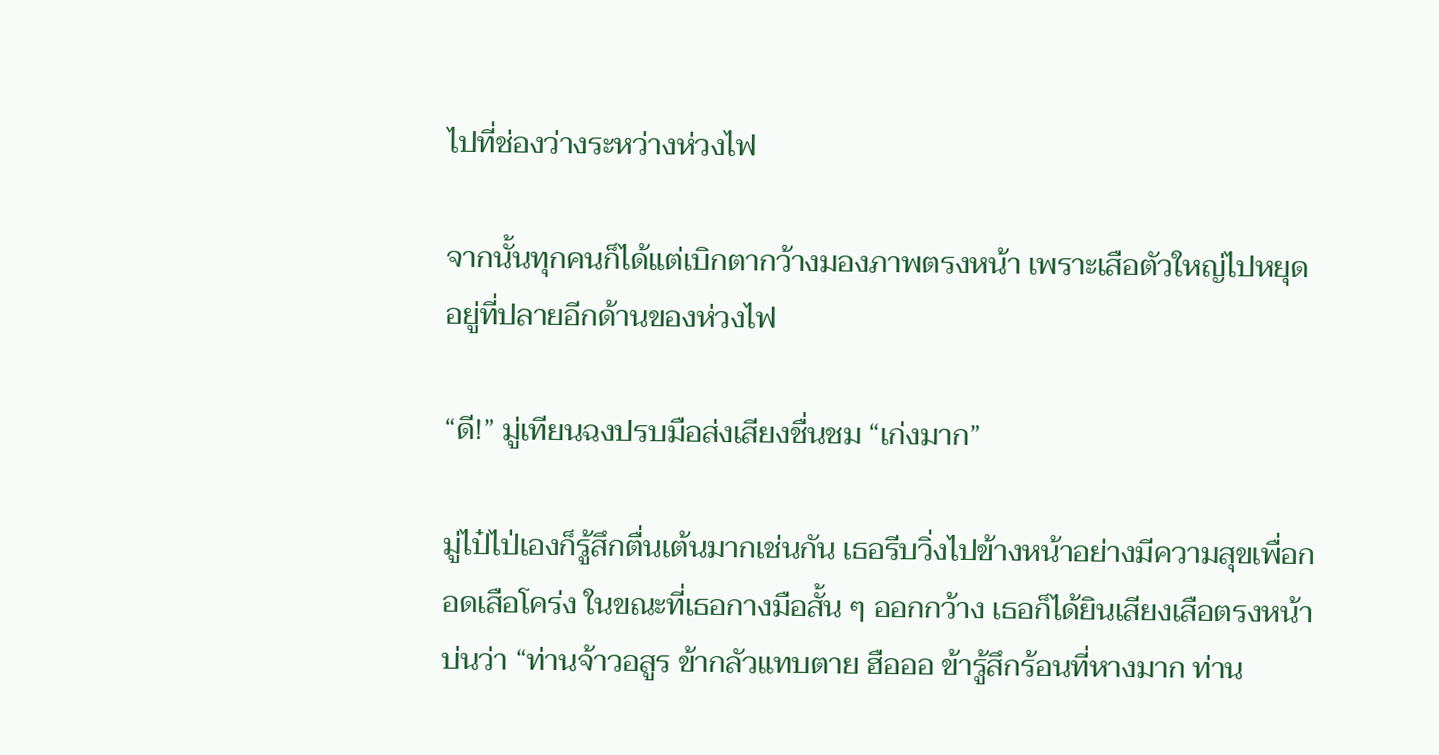ไปที่ช่องว่างระหว่างห่วงไฟ

จากนั้นทุกคนก็ได้แต่เบิกตากว้างมองภาพตรงหน้า เพราะเสือตัวใหญ่ไปหยุดอยู่ที่ปลายอีกด้านของห่วงไฟ

“ดี!” มู่เทียนฉงปรบมือส่งเสียงชื่นชม “เก่งมาก”

มู่ไป๋ไป่เองก็รู้สึกตื่นเต้นมากเช่นกัน เธอรีบวิ่งไปข้างหน้าอย่างมีความสุขเพื่อกอดเสือโคร่ง ในขณะที่เธอกางมือสั้น ๆ ออกกว้าง เธอก็ได้ยินเสียงเสือตรงหน้าบ่นว่า “ท่านจ้าวอสูร ข้ากลัวแทบตาย ฮือออ ข้ารู้สึกร้อนที่หางมาก ท่าน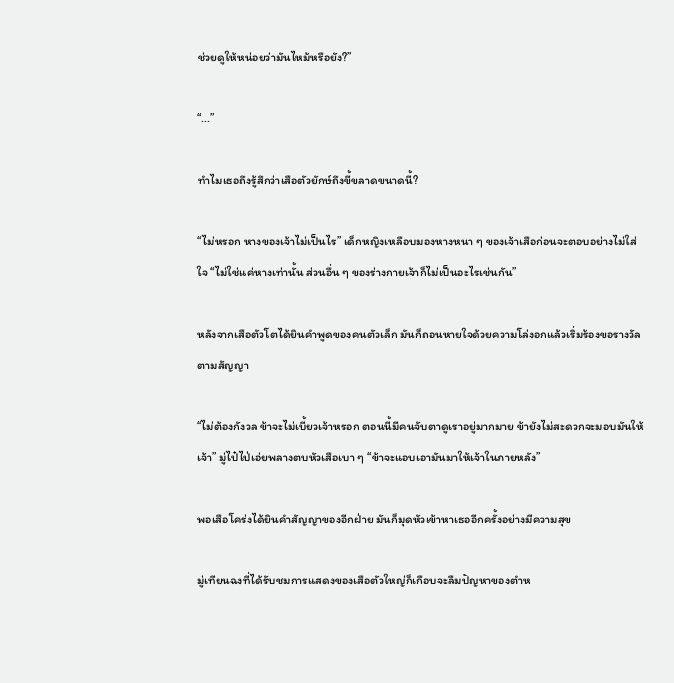ช่วยดูให้หน่อยว่ามันไหม้หรือยัง?”

“...”

ทำไมเธอถึงรู้สึกว่าเสือตัวยักษ์ถึงขี้ขลาดขนาดนี้?

“ไม่หรอก หางของเจ้าไม่เป็นไร” เด็กหญิงเหลือบมองหางหนา ๆ ของเจ้าเสือก่อนจะตอบอย่างไม่ใส่ใจ “ไม่ใช่แค่หางเท่านั้น ส่วนอื่น ๆ ของร่างกายเจ้าก็ไม่เป็นอะไรเช่นกัน”

หลังจากเสือตัวโตได้ยินคำพูดของคนตัวเล็ก มันก็ถอนหายใจด้วยความโล่งอกแล้วเริ่มร้องขอรางวัลตามสัญญา

“ไม่ต้องกังวล ข้าจะไม่เบี้ยวเจ้าหรอก ตอนนี้มีคนจับตาดูเราอยู่มากมาย ข้ายังไม่สะดวกจะมอบมันให้เจ้า” มู่ไป๋ไป่เอ่ยพลางตบหัวเสือเบา ๆ “ข้าจะแอบเอามันมาให้เจ้าในภายหลัง”

พอเสือโคร่งได้ยินคำสัญญาของอีกฝ่าย มันก็มุดหัวเข้าหาเธออีกครั้งอย่างมีความสุข

มู่เทียนฉงที่ได้รับชมการแสดงของเสือตัวใหญ่ก็เกือบจะลืมปัญหาของตำห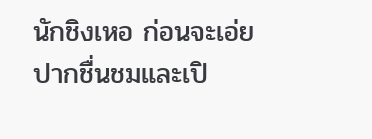นักชิงเหอ ก่อนจะเอ่ยปากชื่นชมและเปิ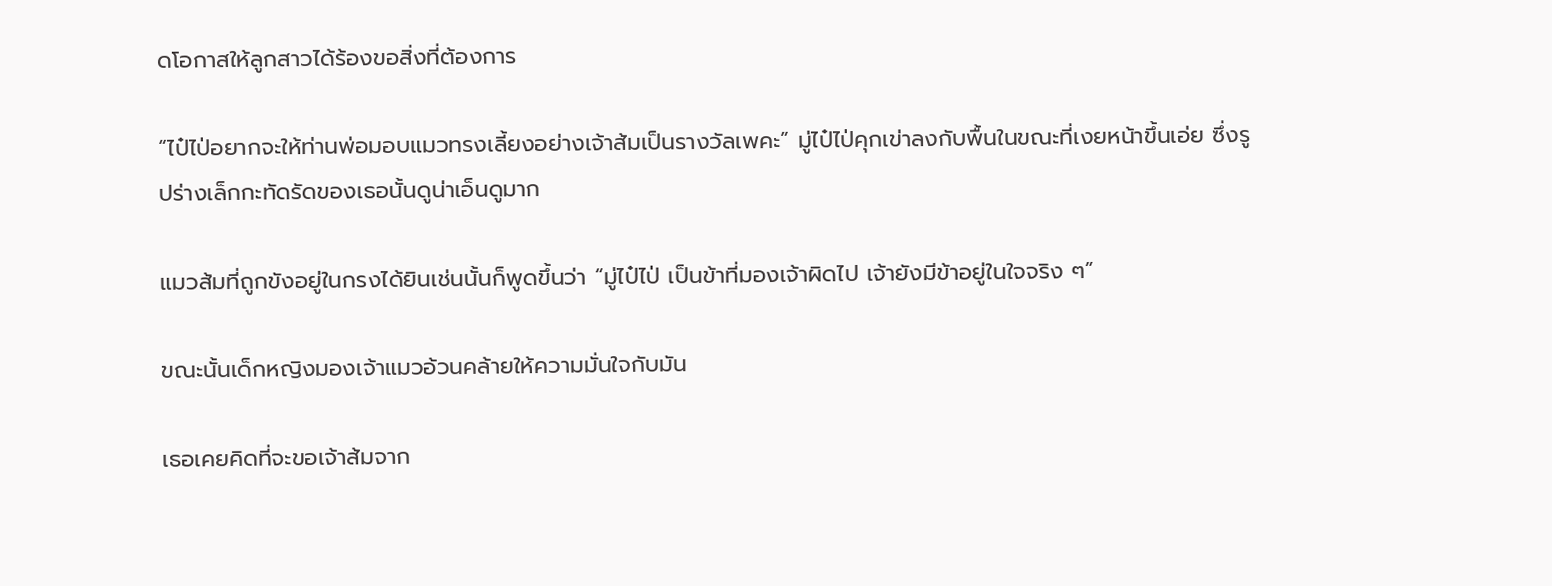ดโอกาสให้ลูกสาวได้ร้องขอสิ่งที่ต้องการ

“ไป๋ไป่อยากจะให้ท่านพ่อมอบแมวทรงเลี้ยงอย่างเจ้าส้มเป็นรางวัลเพคะ” มู่ไป๋ไป่คุกเข่าลงกับพื้นในขณะที่เงยหน้าขึ้นเอ่ย ซึ่งรูปร่างเล็กกะทัดรัดของเธอนั้นดูน่าเอ็นดูมาก

แมวส้มที่ถูกขังอยู่ในกรงได้ยินเช่นนั้นก็พูดขึ้นว่า “มู่ไป๋ไป่ เป็นข้าที่มองเจ้าผิดไป เจ้ายังมีข้าอยู่ในใจจริง ๆ”

ขณะนั้นเด็กหญิงมองเจ้าแมวอ้วนคล้ายให้ความมั่นใจกับมัน

เธอเคยคิดที่จะขอเจ้าส้มจาก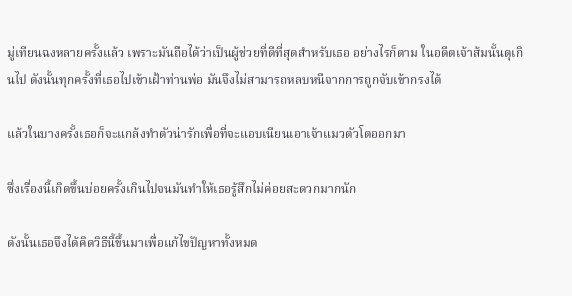มู่เทียนฉงหลายครั้งแล้ว เพราะมันถือได้ว่าเป็นผู้ช่วยที่ดีที่สุดสำหรับเธอ อย่างไรก็ตาม ในอดีตเจ้าส้มนั้นดุเกินไป ดังนั้นทุกครั้งที่เธอไปเข้าเฝ้าท่านพ่อ มันจึงไม่สามารถหลบหนีจากการถูกจับเข้ากรงได้

แล้วในบางครั้งเธอก็จะแกล้งทำตัวน่ารักเพื่อที่จะแอบเนียนเอาเจ้าแมวตัวโตออกมา

ซึ่งเรื่องนี้เกิดขึ้นบ่อยครั้งเกินไปจนมันทำให้เธอรู้สึกไม่ค่อยสะดวกมากนัก

ดังนั้นเธอจึงได้คิดวิธีนี้ขึ้นมาเพื่อแก้ไขปัญหาทั้งหมด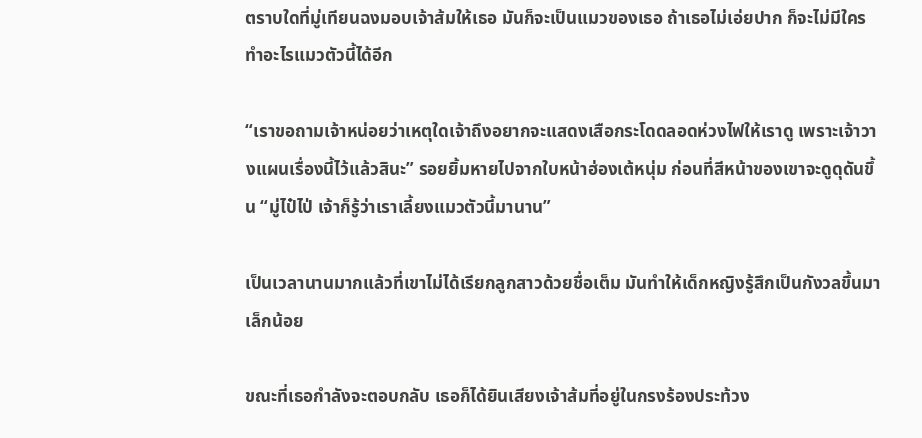ตราบใดที่มู่เทียนฉงมอบเจ้าส้มให้เธอ มันก็จะเป็นแมวของเธอ ถ้าเธอไม่เอ่ยปาก ก็จะไม่มีใครทำอะไรแมวตัวนี้ได้อีก

“เราขอถามเจ้าหน่อยว่าเหตุใดเจ้าถึงอยากจะแสดงเสือกระโดดลอดห่วงไฟให้เราดู เพราะเจ้าวางแผนเรื่องนี้ไว้แล้วสินะ” รอยยิ้มหายไปจากใบหน้าฮ่องเต้หนุ่ม ก่อนที่สีหน้าของเขาจะดูดุดันขึ้น “มู่ไป๋ไป่ เจ้าก็รู้ว่าเราเลี้ยงแมวตัวนี้มานาน”

เป็นเวลานานมากแล้วที่เขาไม่ได้เรียกลูกสาวด้วยชื่อเต็ม มันทำให้เด็กหญิงรู้สึกเป็นกังวลขึ้นมาเล็กน้อย

ขณะที่เธอกำลังจะตอบกลับ เธอก็ได้ยินเสียงเจ้าส้มที่อยู่ในกรงร้องประท้วง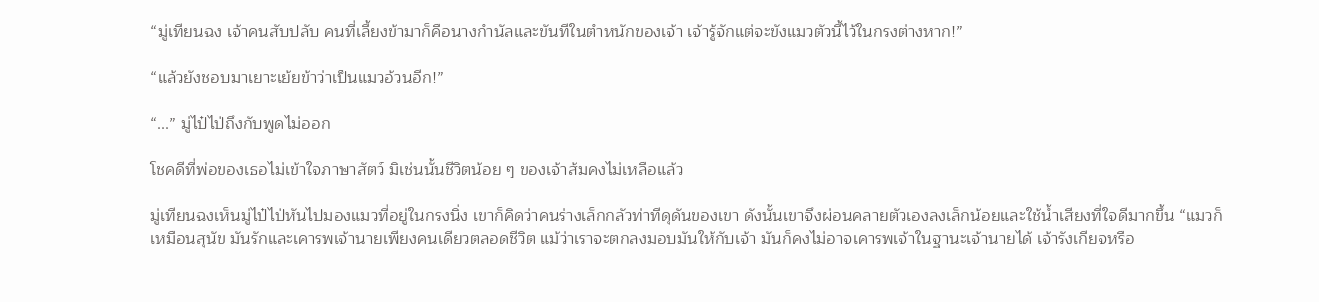“มู่เทียนฉง เจ้าคนสับปลับ คนที่เลี้ยงข้ามาก็คือนางกำนัลและขันทีในตำหนักของเจ้า เจ้ารู้จักแต่จะขังแมวตัวนี้ไว้ในกรงต่างหาก!”

“แล้วยังชอบมาเยาะเย้ยข้าว่าเป็นแมวอ้วนอีก!”

“...” มู่ไป๋ไป่ถึงกับพูดไม่ออก

โชคดีที่พ่อของเธอไม่เข้าใจภาษาสัตว์ มิเช่นนั้นชีวิตน้อย ๆ ของเจ้าส้มคงไม่เหลือแล้ว

มู่เทียนฉงเห็นมู่ไป๋ไป่หันไปมองแมวที่อยู่ในกรงนิ่ง เขาก็คิดว่าคนร่างเล็กกลัวท่าทีดุดันของเขา ดังนั้นเขาจึงผ่อนคลายตัวเองลงเล็กน้อยและใช้น้ำเสียงที่ใจดีมากขึ้น “แมวก็เหมือนสุนัข มันรักและเคารพเจ้านายเพียงคนเดียวตลอดชีวิต แม้ว่าเราจะตกลงมอบมันให้กับเจ้า มันก็คงไม่อาจเคารพเจ้าในฐานะเจ้านายได้ เจ้ารังเกียจหรือ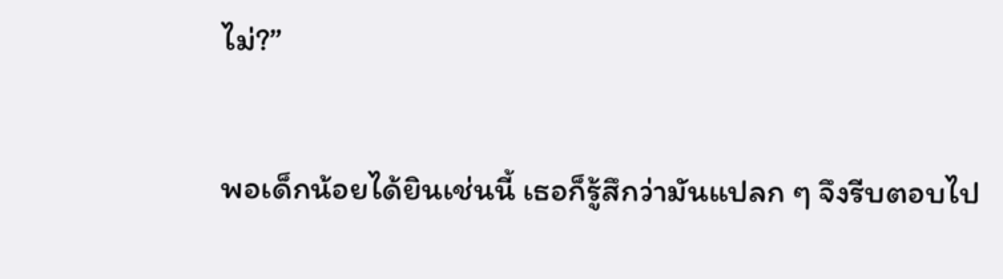ไม่?”

พอเด็กน้อยได้ยินเช่นนี้ เธอก็รู้สึกว่ามันแปลก ๆ จึงรีบตอบไป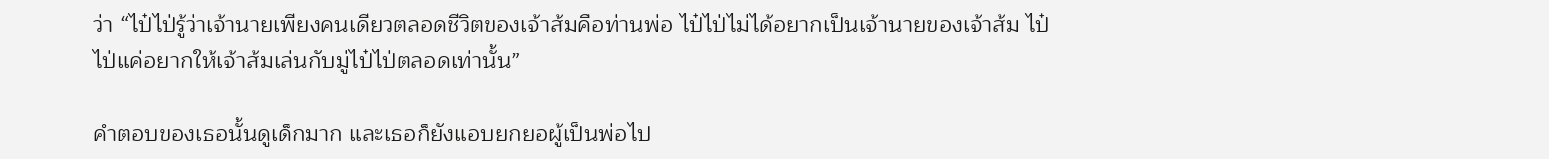ว่า “ไป๋ไป่รู้ว่าเจ้านายเพียงคนเดียวตลอดชีวิตของเจ้าส้มคือท่านพ่อ ไป๋ไป่ไม่ได้อยากเป็นเจ้านายของเจ้าส้ม ไป๋ไป่แค่อยากให้เจ้าส้มเล่นกับมู่ไป๋ไป่ตลอดเท่านั้น”

คำตอบของเธอนั้นดูเด็กมาก และเธอก็ยังแอบยกยอผู้เป็นพ่อไป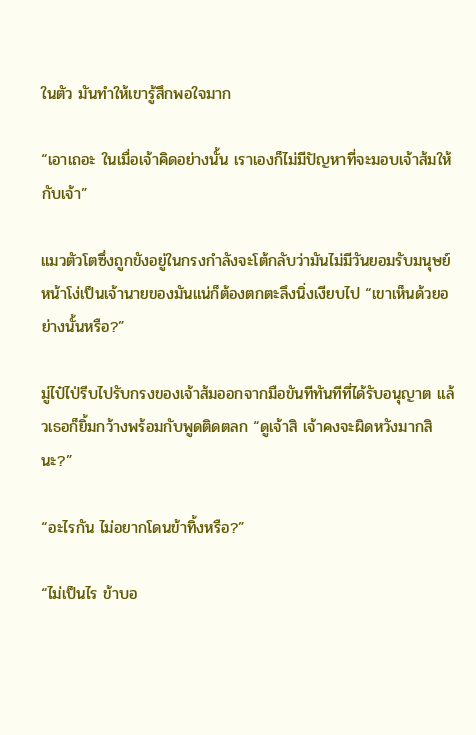ในตัว มันทำให้เขารู้สึกพอใจมาก

“เอาเถอะ ในเมื่อเจ้าคิดอย่างนั้น เราเองก็ไม่มีปัญหาที่จะมอบเจ้าส้มให้กับเจ้า”

แมวตัวโตซึ่งถูกขังอยู่ในกรงกำลังจะโต้กลับว่ามันไม่มีวันยอมรับมนุษย์หน้าโง่เป็นเจ้านายของมันแน่ก็ต้องตกตะลึงนิ่งเงียบไป “เขาเห็นด้วยอย่างนั้นหรือ?”

มู่ไป๋ไป่รีบไปรับกรงของเจ้าส้มออกจากมือขันทีทันทีที่ได้รับอนุญาต แล้วเธอก็ยิ้มกว้างพร้อมกับพูดติดตลก “ดูเจ้าสิ เจ้าคงจะผิดหวังมากสินะ?”

“อะไรกัน ไม่อยากโดนข้าทิ้งหรือ?”

“ไม่เป็นไร ข้าบอ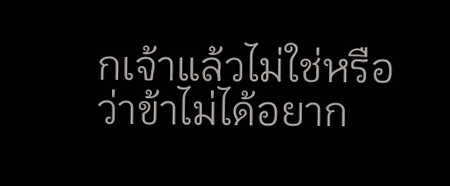กเจ้าแล้วไม่ใช่หรือว่าข้าไม่ได้อยาก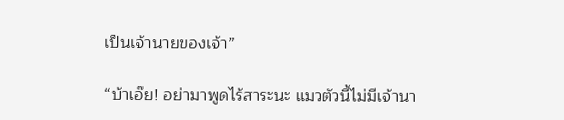เป็นเจ้านายของเจ้า”

“บ้าเอ๊ย! อย่ามาพูดไร้สาระนะ แมวตัวนี้ไม่มีเจ้านา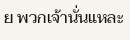ย พวกเจ้านั่นแหละ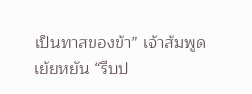เป็นทาสของข้า” เจ้าส้มพูดเย้ยหยัน “รีบป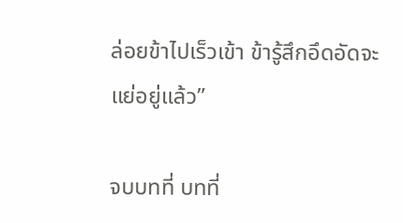ล่อยข้าไปเร็วเข้า ข้ารู้สึกอึดอัดจะแย่อยู่แล้ว”

จบบทที่ บทที่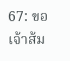67: ขอเจ้าส้ม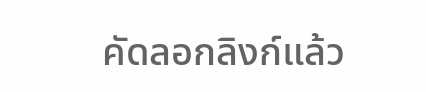คัดลอกลิงก์แล้ว